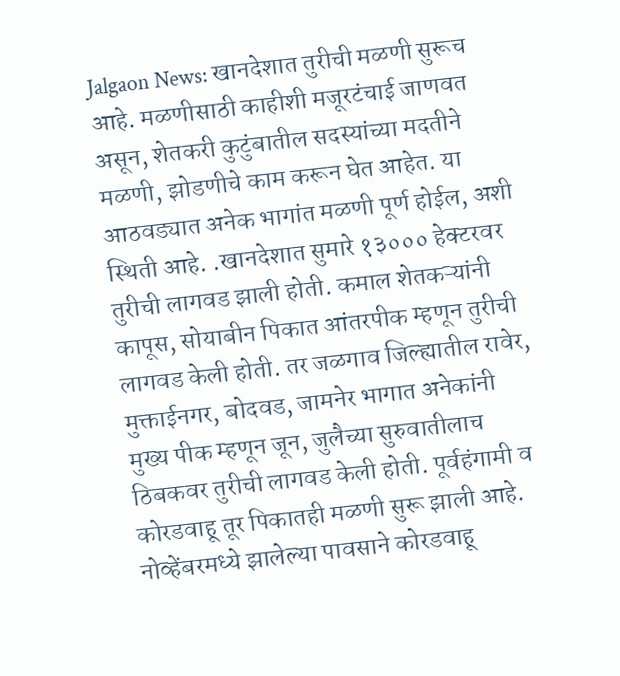Jalgaon News: खानदेशात तुरीची मळणी सुरूच आहे. मळणीसाठी काहीशी मजूरटंचाई जाणवत असून, शेतकरी कुटुंबातील सदस्यांच्या मदतीने मळणी, झोडणीचे काम करून घेत आहेत. या आठवड्यात अनेक भागांत मळणी पूर्ण होईल, अशी स्थिती आहे. .खानदेशात सुमारे १३००० हेक्टरवर तुरीची लागवड झाली होती. कमाल शेतकऱ्यांनी कापूस, सोयाबीन पिकात आंतरपीक म्हणून तुरीची लागवड केली होती. तर जळगाव जिल्ह्यातील रावेर, मुक्ताईनगर, बोदवड, जामनेर भागात अनेकांनी मुख्य पीक म्हणून जून, जुलैच्या सुरुवातीलाच ठिबकवर तुरीची लागवड केली होती. पूर्वहंगामी व कोरडवाहू तूर पिकातही मळणी सुरू झाली आहे. नोव्हेंबरमध्ये झालेल्या पावसाने कोरडवाहू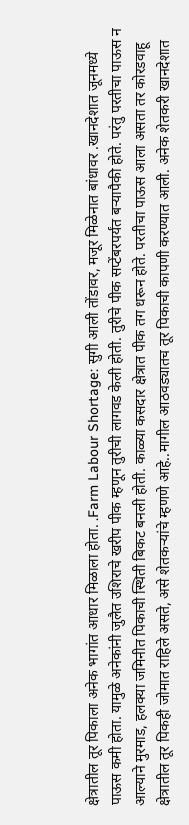क्षेत्रातील तूर पिकाला अनेक भागांत आधार मिळाला होता. .Farm Labour Shortage: सुगी आली तोंडावर, मजूर मिळेनात बांधावर .खानदेशात जूनमध्ये पाऊस कमी होता. यामुळे अनेकांनी जुलैत उशिराचे खरीप पीक म्हणून तुरीची लागवड केली होती. तुरीचे पीक सप्टेंबरपर्यंत बऱ्यापैकी होते. परंतु परतीचा पाऊस न आल्याने मुरमाड, हलक्या जमिनीत पिकाची स्थिती बिकट बनली होती. काळ्या कसदार क्षेत्रात पीक तग धरून होते. परतीचा पाऊस आला असता तर कोरडवाहू क्षेत्रातील तूर पिकही जोमात राहिले असते, असे शेतकऱ्यांचे म्हणणे आहे..मागील आठवड्यातच तूर पिकाची कापणी करण्यात आली. अनेक शेतकरी खानदेशात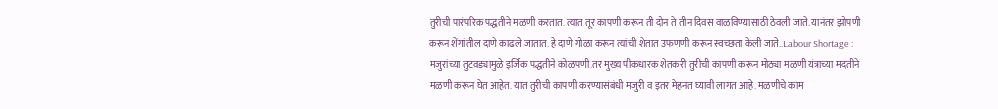तुरीची पारंपरिक पद्धतीने मळणी करतात. त्यात तूर कापणी करून ती दोन ते तीन दिवस वाळविण्यासाठी ठेवली जाते. यानंतर झोपणी करून शेंगांतील दाणे काढले जातात. हे दाणे गोळा करून त्यांची शेतात उफणणी करून स्वच्छता केली जाते..Labour Shortage : मजुरांच्या तुटवड्यामुळे इर्जिक पद्धतीने कोळपणी.तर मुख्य पीकधारक शेतकरी तुरीची कापणी करून मोठ्या मळणी यंत्राच्या मदतीने मळणी करून घेत आहेत. यात तुरीची कापणी करण्यासंबंधी मजुरी व इतर मेहनत घ्यावी लागत आहे. मळणीचे काम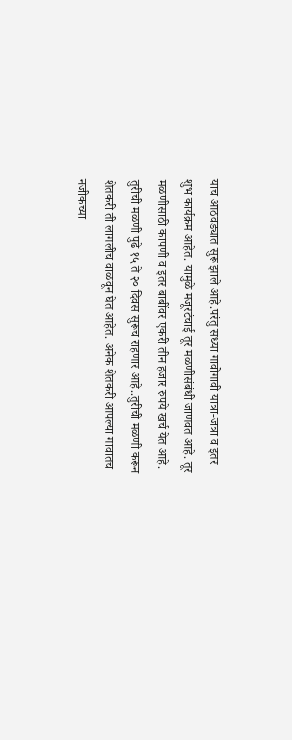याच आठवड्यात सुरू झाले आहे.परंतु सध्या गावोगावी यात्रा-जत्रा व इतर शुभ कार्यक्रम आहेत. यामुळे मजूरटंचाई तूर मळणीसंबंधी जाणवत आहे. तूर मळणीसाठी कापणी व इतर बाबींवर एकरी तीन हजार रुपये खर्च येत आहे. तुरीची मळणी पुढे १५ ते २० दिवस सुरूच राहणार आहे..तुरीची मळणी करून शेतकरी ती लागलीच वाळवून घेत आहेत. अनेक शेतकरी आपल्या गावातच नजीकच्या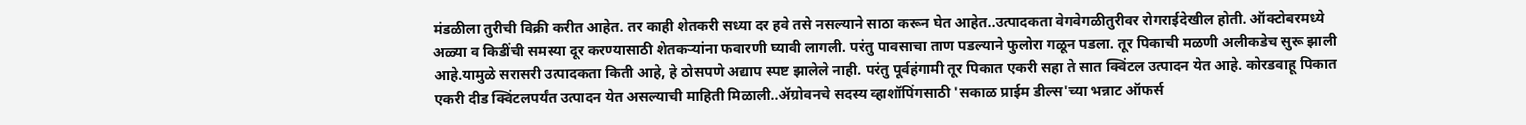मंडळीला तुरीची विक्री करीत आहेत. तर काही शेतकरी सध्या दर हवे तसे नसल्याने साठा करून घेत आहेत..उत्पादकता वेगवेगळीतुरीवर रोगराईदेखील होती. ऑक्टोबरमध्ये अळ्या व किडींची समस्या दूर करण्यासाठी शेतकऱ्यांना फवारणी घ्यावी लागली. परंतु पावसाचा ताण पडल्याने फुलोरा गळून पडला. तूर पिकाची मळणी अलीकडेच सुरू झाली आहे.यामुळे सरासरी उत्पादकता किती आहे, हे ठोसपणे अद्याप स्पष्ट झालेले नाही. परंतु पूर्वहंगामी तूर पिकात एकरी सहा ते सात क्विंटल उत्पादन येत आहे. कोरडवाहू पिकात एकरी दीड क्विंटलपर्यंत उत्पादन येत असल्याची माहिती मिळाली..ॲग्रोवनचे सदस्य व्हाशॉपिंगसाठी 'सकाळ प्राईम डील्स'च्या भन्नाट ऑफर्स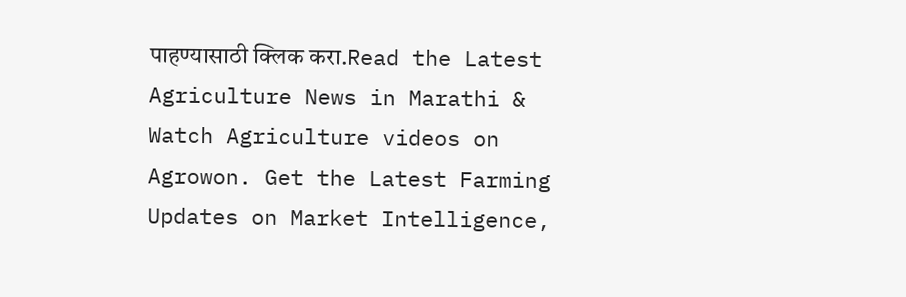पाहण्यासाठी क्लिक करा.Read the Latest Agriculture News in Marathi & Watch Agriculture videos on Agrowon. Get the Latest Farming Updates on Market Intelligence,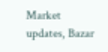Market updates, Bazar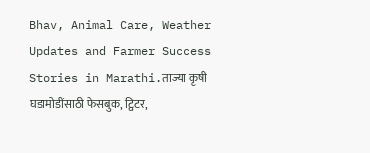Bhav, Animal Care, Weather Updates and Farmer Success Stories in Marathi.ताज्या कृषी घडामोडींसाठी फेसबुक, ट्विटर,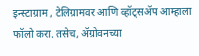इन्स्टाग्राम , टेलिग्रामवर आणि व्हॉट्सॲप आम्हाला फॉलो करा. तसेच, ॲग्रोवनच्या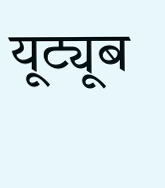यूट्यूब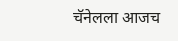चॅनेलला आजच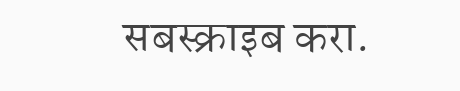सबस्क्राइब करा.